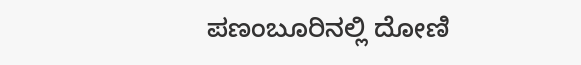ಪಣಂಬೂರಿನಲ್ಲಿ ದೋಣಿ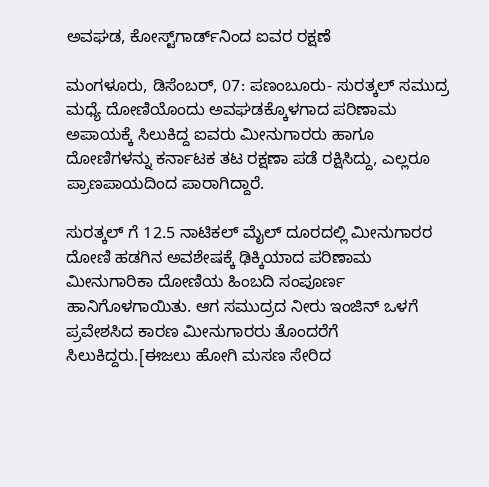ಅವಘಡ, ಕೋಸ್ಟ್‌ಗಾರ್ಡ್‌ನಿಂದ ಐವರ ರಕ್ಷಣೆ

ಮಂಗಳೂರು, ಡಿಸೆಂಬರ್, 07: ಪಣಂಬೂರು- ಸುರತ್ಕಲ್ ಸಮುದ್ರ ಮಧ್ಯೆ ದೋಣಿಯೊಂದು ಅವಘಡಕ್ಕೊಳಗಾದ ಪರಿಣಾಮ ಅಪಾಯಕ್ಕೆ ಸಿಲುಕಿದ್ದ ಐವರು ಮೀನುಗಾರರು ಹಾಗೂ ದೋಣಿಗಳನ್ನು ಕರ್ನಾಟಕ ತಟ ರಕ್ಷಣಾ ಪಡೆ ರಕ್ಷಿಸಿದ್ದು, ಎಲ್ಲರೂ ಪ್ರಾಣಪಾಯದಿಂದ ಪಾರಾಗಿದ್ದಾರೆ.

ಸುರತ್ಕಲ್ ಗೆ 12.5 ನಾಟಿಕಲ್ ಮೈಲ್ ದೂರದಲ್ಲಿ ಮೀನುಗಾರರ ದೋಣಿ ಹಡಗಿನ ಅವಶೇಷಕ್ಕೆ ಢಿಕ್ಕಿಯಾದ ಪರಿಣಾಮ ಮೀನುಗಾರಿಕಾ ದೋಣಿಯ ಹಿಂಬದಿ ಸಂಪೂರ್ಣ ಹಾನಿಗೊಳಗಾಯಿತು. ಆಗ ಸಮುದ್ರದ ನೀರು ಇಂಜಿನ್ ಒಳಗೆ ಪ್ರವೇಶಸಿದ ಕಾರಣ ಮೀನುಗಾರರು ತೊಂದರೆಗೆ ಸಿಲುಕಿದ್ದರು.[ಈಜಲು ಹೋಗಿ ಮಸಣ ಸೇರಿದ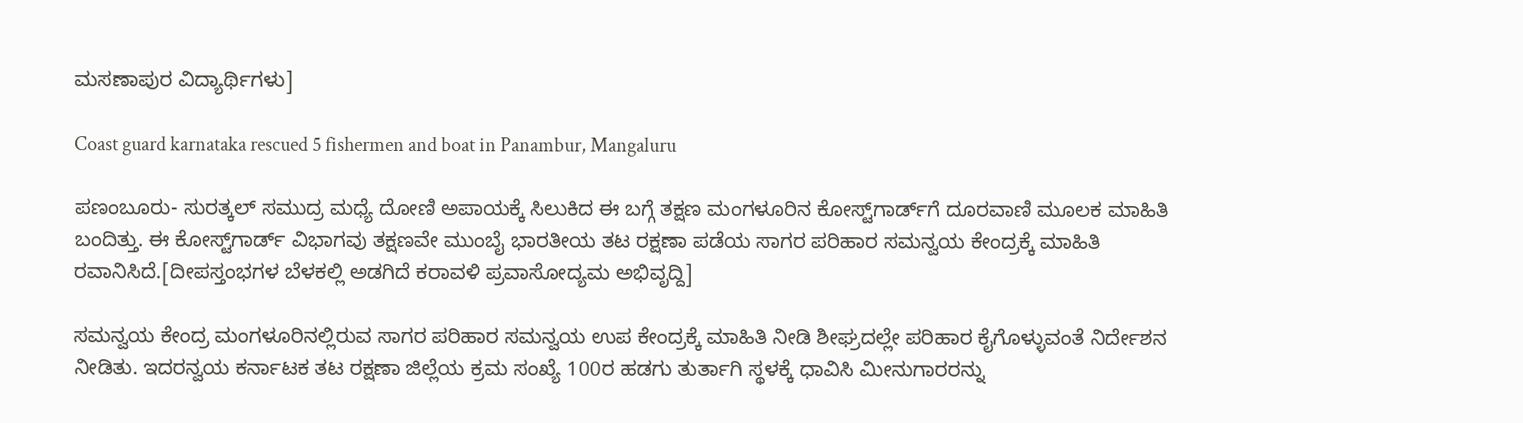ಮಸಣಾಪುರ ವಿದ್ಯಾರ್ಥಿಗಳು]

Coast guard karnataka rescued 5 fishermen and boat in Panambur, Mangaluru

ಪಣಂಬೂರು- ಸುರತ್ಕಲ್ ಸಮುದ್ರ ಮಧ್ಯೆ ದೋಣಿ ಅಪಾಯಕ್ಕೆ ಸಿಲುಕಿದ ಈ ಬಗ್ಗೆ ತಕ್ಷಣ ಮಂಗಳೂರಿನ ಕೋಸ್ಟ್‌ಗಾರ್ಡ್‌ಗೆ ದೂರವಾಣಿ ಮೂಲಕ ಮಾಹಿತಿ ಬಂದಿತ್ತು. ಈ ಕೋಸ್ಟ್‌ಗಾರ್ಡ್ ವಿಭಾಗವು ತಕ್ಷಣವೇ ಮುಂಬೈ ಭಾರತೀಯ ತಟ ರಕ್ಷಣಾ ಪಡೆಯ ಸಾಗರ ಪರಿಹಾರ ಸಮನ್ವಯ ಕೇಂದ್ರಕ್ಕೆ ಮಾಹಿತಿ ರವಾನಿಸಿದೆ.[ದೀಪಸ್ತಂಭಗಳ ಬೆಳಕಲ್ಲಿ ಅಡಗಿದೆ ಕರಾವಳಿ ಪ್ರವಾಸೋದ್ಯಮ ಅಭಿವೃದ್ದಿ]

ಸಮನ್ವಯ ಕೇಂದ್ರ ಮಂಗಳೂರಿನಲ್ಲಿರುವ ಸಾಗರ ಪರಿಹಾರ ಸಮನ್ವಯ ಉಪ ಕೇಂದ್ರಕ್ಕೆ ಮಾಹಿತಿ ನೀಡಿ ಶೀಘ್ರದಲ್ಲೇ ಪರಿಹಾರ ಕೈಗೊಳ್ಳುವಂತೆ ನಿರ್ದೇಶನ ನೀಡಿತು. ಇದರನ್ವಯ ಕರ್ನಾಟಕ ತಟ ರಕ್ಷಣಾ ಜಿಲ್ಲೆಯ ಕ್ರಮ ಸಂಖ್ಯೆ 100ರ ಹಡಗು ತುರ್ತಾಗಿ ಸ್ಥಳಕ್ಕೆ ಧಾವಿಸಿ ಮೀನುಗಾರರನ್ನು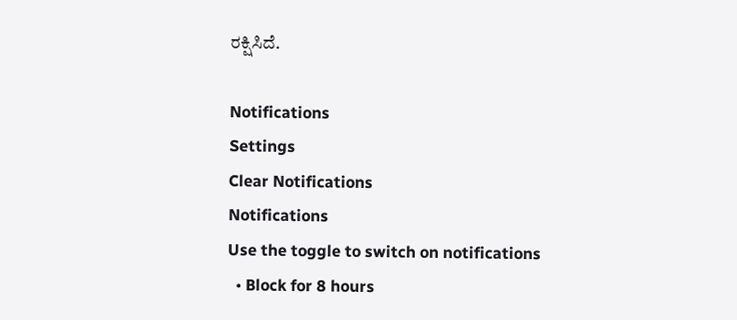ರಕ್ಷಿಸಿದೆ.

Notifications
Settings
Clear Notifications
Notifications
Use the toggle to switch on notifications
  • Block for 8 hours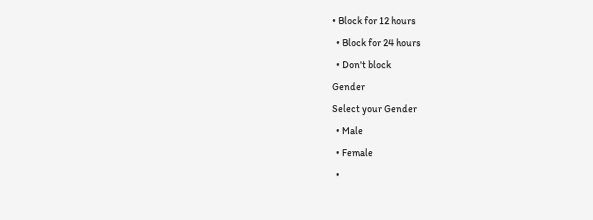• Block for 12 hours
  • Block for 24 hours
  • Don't block
Gender
Select your Gender
  • Male
  • Female
  •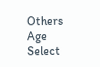Others
Age
Select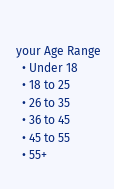your Age Range
  • Under 18
  • 18 to 25
  • 26 to 35
  • 36 to 45
  • 45 to 55
  • 55+